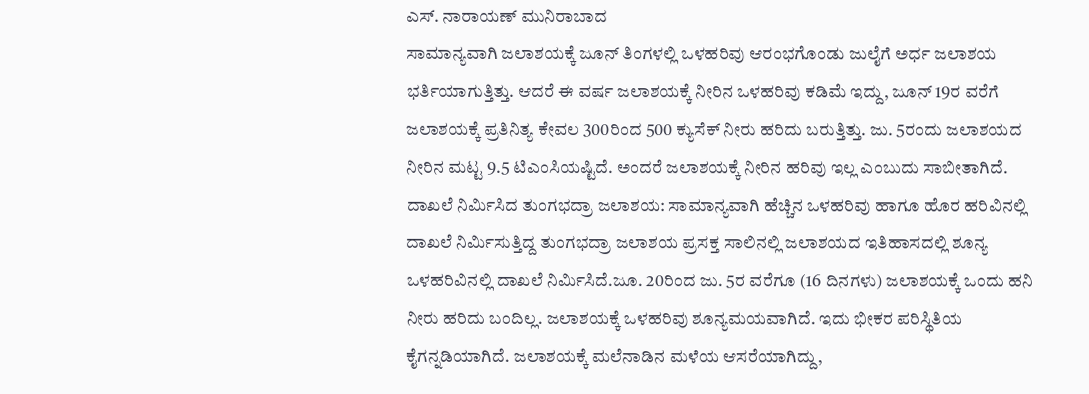ಎಸ್. ನಾರಾಯಣ್ ಮುನಿರಾಬಾದ
ಸಾಮಾನ್ಯವಾಗಿ ಜಲಾಶಯಕ್ಕೆ ಜೂನ್ ತಿಂಗಳಲ್ಲಿ ಒಳಹರಿವು ಆರಂಭಗೊಂಡು ಜುಲೈಗೆ ಅರ್ಧ ಜಲಾಶಯ ಭರ್ತಿಯಾಗುತ್ತಿತ್ತು. ಆದರೆ ಈ ವರ್ಷ ಜಲಾಶಯಕ್ಕೆ ನೀರಿನ ಒಳಹರಿವು ಕಡಿಮೆ ಇದ್ದು, ಜೂನ್ 19ರ ವರೆಗೆ ಜಲಾಶಯಕ್ಕೆ ಪ್ರತಿನಿತ್ಯ ಕೇವಲ 300ರಿಂದ 500 ಕ್ಯುಸೆಕ್ ನೀರು ಹರಿದು ಬರುತ್ತಿತ್ತು. ಜು. 5ರಂದು ಜಲಾಶಯದ ನೀರಿನ ಮಟ್ಟ 9.5 ಟಿಎಂಸಿಯಷ್ಟಿದೆ. ಅಂದರೆ ಜಲಾಶಯಕ್ಕೆ ನೀರಿನ ಹರಿವು ಇಲ್ಲ ಎಂಬುದು ಸಾಬೀತಾಗಿದೆ.
ದಾಖಲೆ ನಿರ್ಮಿಸಿದ ತುಂಗಭದ್ರಾ ಜಲಾಶಯ: ಸಾಮಾನ್ಯವಾಗಿ ಹೆಚ್ಚಿನ ಒಳಹರಿವು ಹಾಗೂ ಹೊರ ಹರಿವಿನಲ್ಲಿ ದಾಖಲೆ ನಿರ್ಮಿಸುತ್ತಿದ್ದ ತುಂಗಭದ್ರಾ ಜಲಾಶಯ ಪ್ರಸಕ್ತ ಸಾಲಿನಲ್ಲಿ ಜಲಾಶಯದ ಇತಿಹಾಸದಲ್ಲಿ ಶೂನ್ಯ ಒಳಹರಿವಿನಲ್ಲಿ ದಾಖಲೆ ನಿರ್ಮಿಸಿದೆ.ಜೂ. 20ರಿಂದ ಜು. 5ರ ವರೆಗೂ (16 ದಿನಗಳು) ಜಲಾಶಯಕ್ಕೆ ಒಂದು ಹನಿ ನೀರು ಹರಿದು ಬಂದಿಲ್ಲ. ಜಲಾಶಯಕ್ಕೆ ಒಳಹರಿವು ಶೂನ್ಯಮಯವಾಗಿದೆ. ಇದು ಭೀಕರ ಪರಿಸ್ಥಿತಿಯ ಕೈಗನ್ನಡಿಯಾಗಿದೆ. ಜಲಾಶಯಕ್ಕೆ ಮಲೆನಾಡಿನ ಮಳೆಯ ಆಸರೆಯಾಗಿದ್ದು,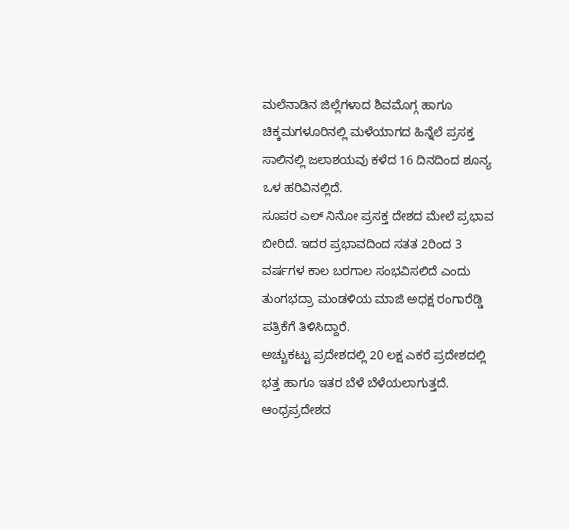ಮಲೆನಾಡಿನ ಜಿಲ್ಲೆಗಳಾದ ಶಿವಮೊಗ್ಗ ಹಾಗೂ ಚಿಕ್ಕಮಗಳೂರಿನಲ್ಲಿ ಮಳೆಯಾಗದ ಹಿನ್ನೆಲೆ ಪ್ರಸಕ್ತ ಸಾಲಿನಲ್ಲಿ ಜಲಾಶಯವು ಕಳೆದ 16 ದಿನದಿಂದ ಶೂನ್ಯ ಒಳ ಹರಿವಿನಲ್ಲಿದೆ.
ಸೂಪರ ಎಲ್ ನಿನೋ ಪ್ರಸಕ್ತ ದೇಶದ ಮೇಲೆ ಪ್ರಭಾವ ಬೀರಿದೆ. ಇದರ ಪ್ರಭಾವದಿಂದ ಸತತ 2ರಿಂದ 3 ವರ್ಷಗಳ ಕಾಲ ಬರಗಾಲ ಸಂಭವಿಸಲಿದೆ ಎಂದು ತುಂಗಭದ್ರಾ ಮಂಡಳಿಯ ಮಾಜಿ ಅಧಕ್ಷ ರಂಗಾರೆಡ್ಡಿ ಪತ್ರಿಕೆಗೆ ತಿಳಿಸಿದ್ದಾರೆ.
ಅಚ್ಚುಕಟ್ಟು ಪ್ರದೇಶದಲ್ಲಿ 20 ಲಕ್ಷ ಎಕರೆ ಪ್ರದೇಶದಲ್ಲಿ ಭತ್ತ ಹಾಗೂ ಇತರ ಬೆಳೆ ಬೆಳೆಯಲಾಗುತ್ತದೆ. ಆಂಧ್ರಪ್ರದೇಶದ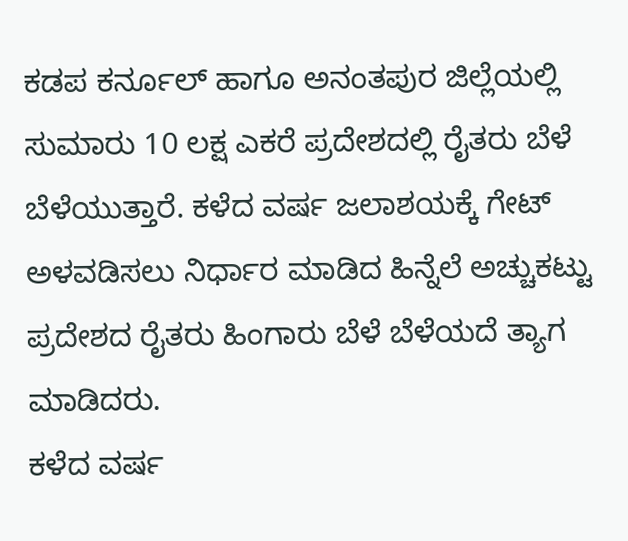ಕಡಪ ಕರ್ನೂಲ್ ಹಾಗೂ ಅನಂತಪುರ ಜಿಲ್ಲೆಯಲ್ಲಿ ಸುಮಾರು 10 ಲಕ್ಷ ಎಕರೆ ಪ್ರದೇಶದಲ್ಲಿ ರೈತರು ಬೆಳೆ ಬೆಳೆಯುತ್ತಾರೆ. ಕಳೆದ ವರ್ಷ ಜಲಾಶಯಕ್ಕೆ ಗೇಟ್ ಅಳವಡಿಸಲು ನಿರ್ಧಾರ ಮಾಡಿದ ಹಿನ್ನೆಲೆ ಅಚ್ಚುಕಟ್ಟು ಪ್ರದೇಶದ ರೈತರು ಹಿಂಗಾರು ಬೆಳೆ ಬೆಳೆಯದೆ ತ್ಯಾಗ ಮಾಡಿದರು.
ಕಳೆದ ವರ್ಷ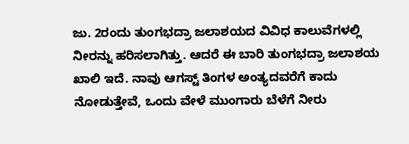ಜು. 2ರಂದು ತುಂಗಭದ್ರಾ ಜಲಾಶಯದ ವಿವಿಧ ಕಾಲುವೆಗಳಲ್ಲಿ ನೀರನ್ನು ಹರಿಸಲಾಗಿತ್ತು. ಆದರೆ ಈ ಬಾರಿ ತುಂಗಭದ್ರಾ ಜಲಾಶಯ ಖಾಲಿ ಇದೆ. ನಾವು ಆಗಸ್ಟ್ ತಿಂಗಳ ಅಂತ್ಯದವರೆಗೆ ಕಾದು ನೋಡುತ್ತೇವೆ, ಒಂದು ವೇಳೆ ಮುಂಗಾರು ಬೆಳೆಗೆ ನೀರು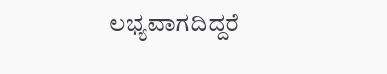ಲಭ್ಯವಾಗದಿದ್ದರೆ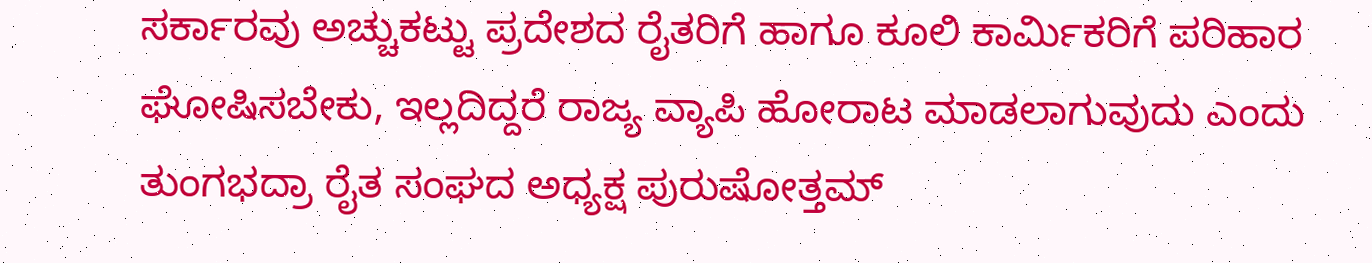ಸರ್ಕಾರವು ಅಚ್ಚುಕಟ್ಟು ಪ್ರದೇಶದ ರೈತರಿಗೆ ಹಾಗೂ ಕೂಲಿ ಕಾರ್ಮಿಕರಿಗೆ ಪರಿಹಾರ ಘೋಷಿಸಬೇಕು, ಇಲ್ಲದಿದ್ದರೆ ರಾಜ್ಯ ವ್ಯಾಪಿ ಹೋರಾಟ ಮಾಡಲಾಗುವುದು ಎಂದು ತುಂಗಭದ್ರಾ ರೈತ ಸಂಘದ ಅಧ್ಯಕ್ಷ ಪುರುಷೋತ್ತಮ್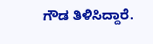ಗೌಡ ತಿಳಿಸಿದ್ದಾರೆ.